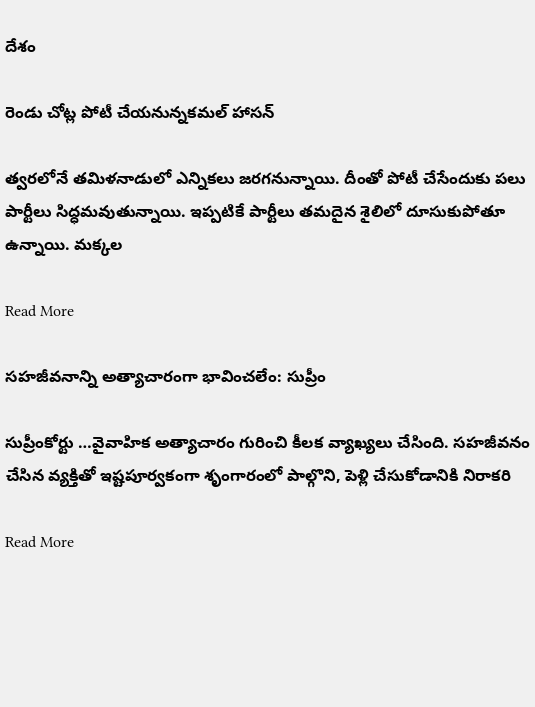దేశం

రెండు చోట్ల పోటీ చేయనున్నకమల్ హాసన్

త్వరలోనే తమిళనాడులో ఎన్నికలు జరగనున్నాయి. దీంతో పోటీ చేసేందుకు పలు పార్టీలు సిద్ధమవుతున్నాయి. ఇప్పటికే పార్టీలు తమదైన శైలిలో దూసుకుపోతూ ఉన్నాయి. మక్కల

Read More

స‌హ‌జీవ‌నాన్ని అత్యాచారంగా భావించ‌లేం: సుప్రీం

సుప్రీంకోర్టు …వైవాహిక అత్యాచారం గురించి కీలక వ్యాఖ్యలు చేసింది. సహజీవనం చేసిన వ్యక్తితో ఇష్టపూర్వకంగా శృంగారంలో పాల్గొని, పెళ్లి చేసుకోడానికి నిరాకరి

Read More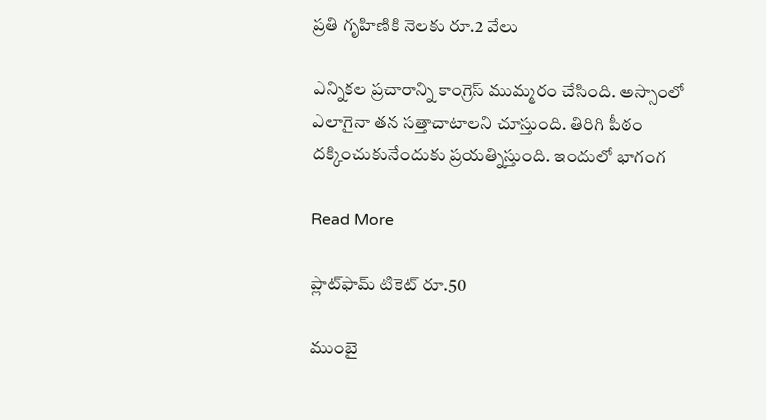ప్రతి గృహిణికి నెలకు రూ.2 వేలు

ఎన్నికల ప్రచారాన్ని కాంగ్రెస్ ముమ్మరం చేసింది. అస్సాంలో ఎలాగైనా తన సత్తాచాటాలని చూస్తుంది. తిరిగి పీఠం దక్కించుకునేందుకు ప్రయత్నిస్తుంది. ఇందులో భాగంగ

Read More

ప్లాట్‌ఫామ్‌ టికెట్‌ రూ.50

ముంబై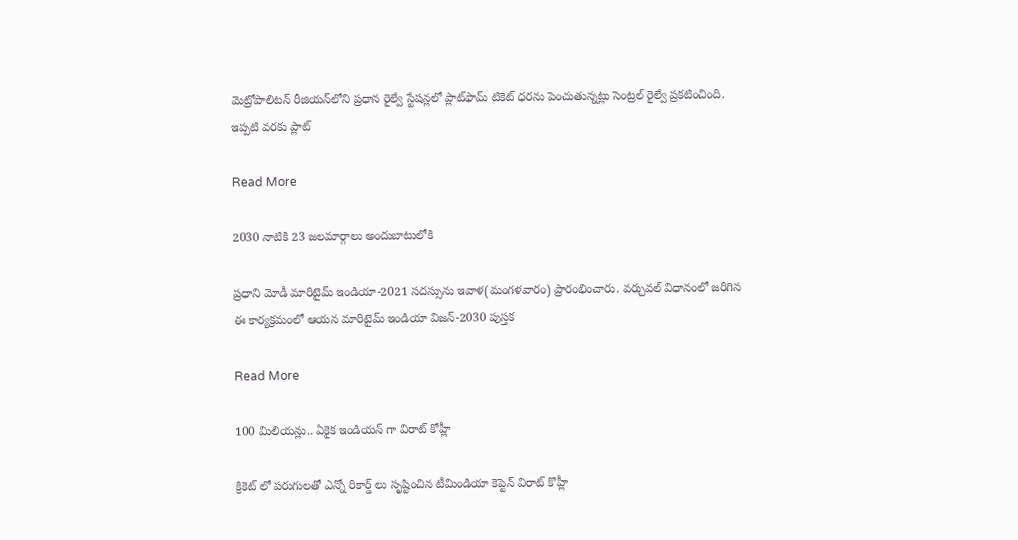మెట్రోపాలిటన్‌ రీజియన్‌లోని ప్రధాన రైల్వే స్టేషన్లలో ప్లాట్‌ఫామ్‌ టికెట్‌ ధరను పెంచుతున్నట్లు సెంట్రల్‌ రైల్వే ప్రకటించింది. ఇప్పటి వరకు ప్లాట్‌

Read More

2030 నాటికి 23 జలమార్గాలు అందుబాటులోకి

ప్రధాని మోడీ మారిటైమ్ ఇండియా-2021 సదస్సును ఇవాళ(మంగళవారం) ప్రారంభించారు. వర్చువల్ విధానంలో జరిగిన ఈ కార్యక్రమంలో ఆయన మారిటైమ్ ఇండియా విజన్-2030 పుస్తక

Read More

100 మిలియన్లు.. ఏకైక ఇండియన్ గా విరాట్ కోహ్లీ

క్రికెట్ లో పరుగులతో ఎన్నో రికార్డ్ లు సృష్టించిన టీమిండియా కెప్టెన్ విరాట్ కొహ్లీ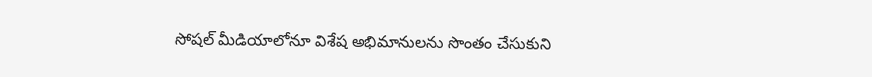సోషల్ మీడియాలోనూ విశేష అభిమానులను సొంతం చేసుకుని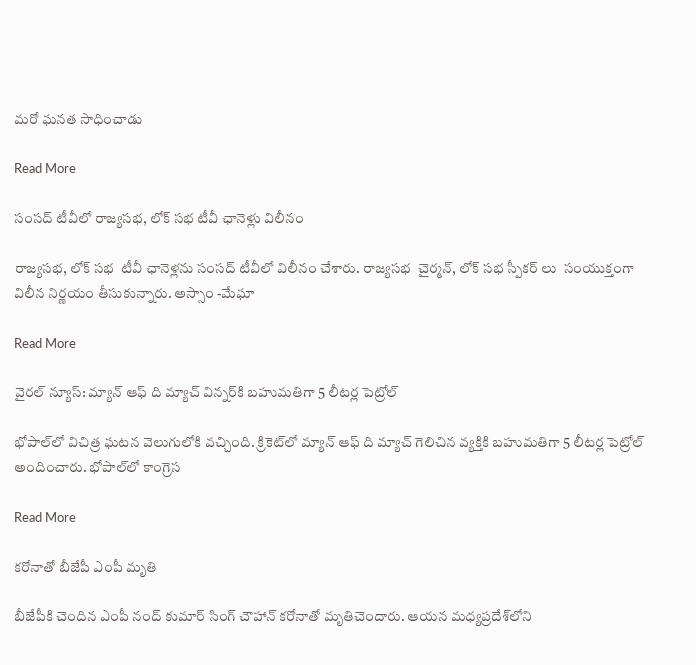మరో ఘనత సాధించాడు

Read More

సంసద్ టీవీలో రాజ్యసభ, లోక్ సభ టీవీ ఛానెళ్లు విలీనం

రాజ్యసభ, లోక్ సభ  టీవీ ఛానెళ్లను సంసద్ టీవీలో విలీనం చేశారు. రాజ్యసభ  చైర్మన్, లోక్ సభ స్పీకర్ లు  సంయుక్తంగా విలీన నిర్ణయం తీసుకున్నారు. అస్సాం -మేఘా

Read More

వైరల్ న్యూస్: మ్యాన్ ఆఫ్ ది మ్యాచ్ విన్నర్‌కి బహుమతిగా 5 లీటర్ల పెట్రోల్

భోపాల్‌లో విచిత్ర ఘటన వెలుగులోకి వచ్చింది. క్రికెట్‌లో మ్యాన్ ఆఫ్ ది మ్యాచ్ గెలిచిన వ్యక్తికి బహుమతిగా 5 లీటర్ల పెట్రోల్ అందించారు. భోపాల్‌లో కాంగ్రెస

Read More

కరోనాతో బీజేపీ ఎంపీ మృతి

బీజేపీకి చెందిన ఎంపీ నంద్ కుమార్ సింగ్ చౌహాన్ కరోనాతో మృతిచెందారు. ఆయన మధ్యప్రదేశ్‌లోని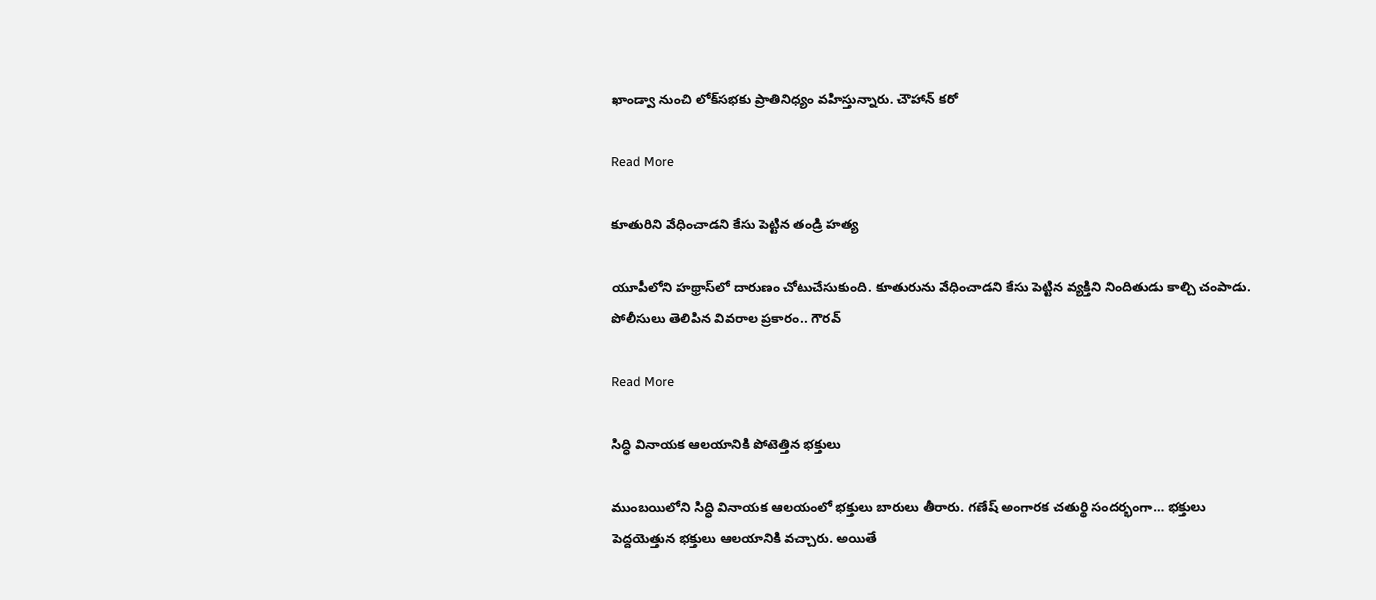ఖాండ్వా నుంచి లోక్‌సభకు ప్రాతినిధ్యం వహిస్తున్నారు. చౌహాన్ కరో

Read More

కూతురిని వేధించాడని కేసు పెట్టిన తండ్రి హత్య

యూపీలోని హథ్రాస్‌లో దారుణం చోటుచేసుకుంది. కూతురును వేధించాడని కేసు పెట్టిన వ్యక్తిని నిందితుడు కాల్చి చంపాడు. పోలీసులు తెలిపిన వివరాల ప్రకారం.. గౌరవ్

Read More

సిద్ధి వినాయక ఆలయానికి పోటెత్తిన భక్తులు

ముంబయిలోని సిద్ధి వినాయక ఆలయంలో భక్తులు బారులు తీరారు. గణేష్ అంగారక చతుర్థి సందర్భంగా… భక్తులు పెద్దయెత్తున భక్తులు ఆలయానికి వచ్చారు. అయితే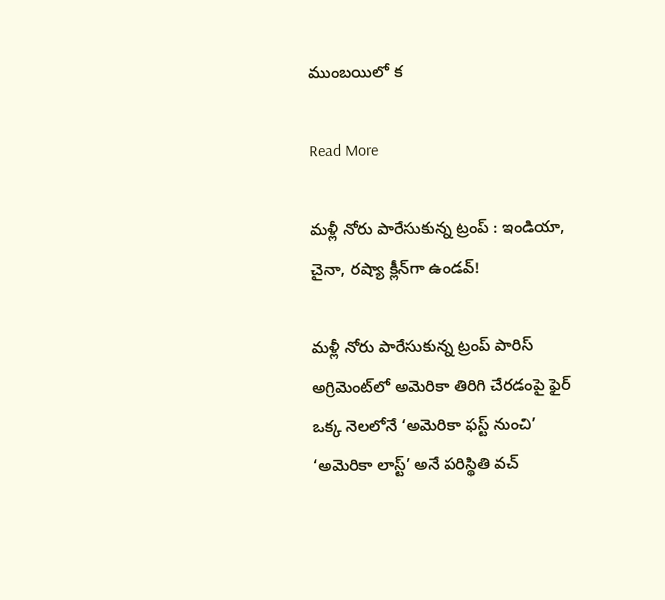ముంబయిలో క

Read More

మళ్లీ నోరు పారేసుకున్న ట్రంప్ : ఇండియా, చైనా, రష్యా క్లీన్‌‌గా ఉండవ్!

మళ్లీ నోరు పారేసుకున్న ట్రంప్ పారిస్ అగ్రిమెంట్‌‌లో అమెరికా తిరిగి చేరడంపై ఫైర్ ఒక్క నెలలోనే ‘అమెరికా ఫస్ట్ నుంచి’ ‘అమెరికా లాస్ట్’ అనే పరిస్థితి వచ్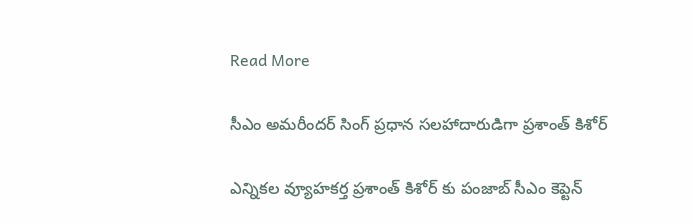Read More

సీఎం అమరీందర్ సింగ్ ప్రధాన సలహాదారుడిగా ప్రశాంత్ కిశోర్

ఎన్నికల వ్యూహకర్త ప్రశాంత్ కిశోర్ కు పంజాబ్ సీఎం కెప్టెన్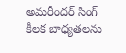అమరీందర్ సింగ్ కీలక బాధ్యతలను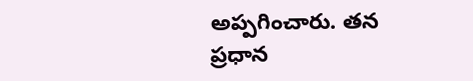అప్పగించారు. తన ప్రధాన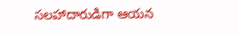సలహాదారుడిగా ఆయన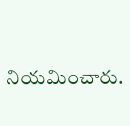నియమించారు.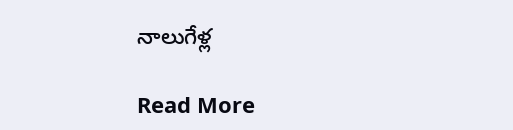నాలుగేళ్ల

Read More